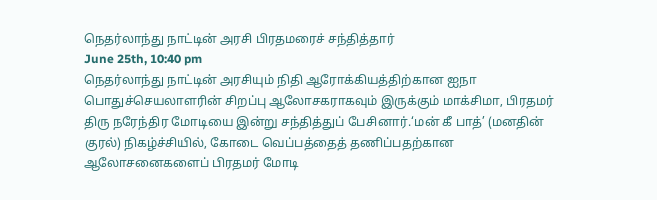நெதர்லாந்து நாட்டின் அரசி பிரதமரைச் சந்தித்தார்
June 25th, 10:40 pm
நெதர்லாந்து நாட்டின் அரசியும் நிதி ஆரோக்கியத்திற்கான ஐநா பொதுச்செயலாளரின் சிறப்பு ஆலோசகராகவும் இருக்கும் மாக்சிமா, பிரதமர் திரு நரேந்திர மோடியை இன்று சந்தித்துப் பேசினார்.‘மன் கீ பாத்’ (மனதின் குரல்) நிகழ்ச்சியில், கோடை வெப்பத்தைத் தணிப்பதற்கான ஆலோசனைகளைப் பிரதமர் மோடி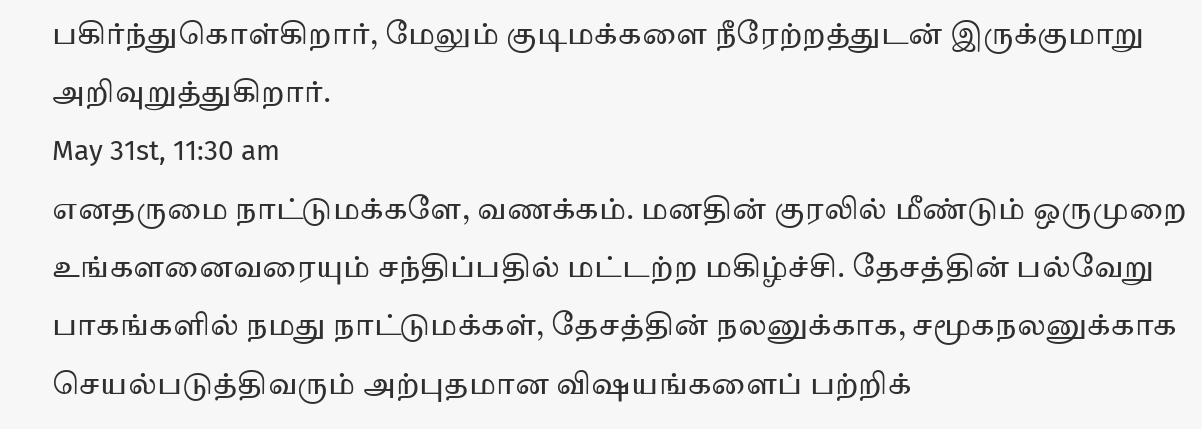பகிர்ந்துகொள்கிறார், மேலும் குடிமக்களை நீரேற்றத்துடன் இருக்குமாறு அறிவுறுத்துகிறார்.
May 31st, 11:30 am
எனதருமை நாட்டுமக்களே, வணக்கம். மனதின் குரலில் மீண்டும் ஒருமுறை உங்களனைவரையும் சந்திப்பதில் மட்டற்ற மகிழ்ச்சி. தேசத்தின் பல்வேறு பாகங்களில் நமது நாட்டுமக்கள், தேசத்தின் நலனுக்காக, சமூகநலனுக்காக செயல்படுத்திவரும் அற்புதமான விஷயங்களைப் பற்றிக்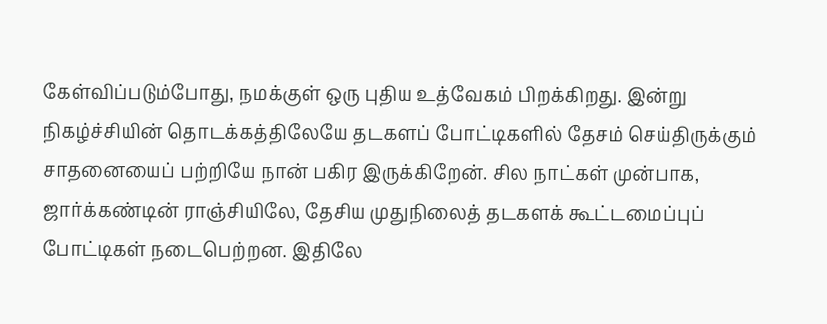கேள்விப்படும்போது, நமக்குள் ஒரு புதிய உத்வேகம் பிறக்கிறது. இன்று நிகழ்ச்சியின் தொடக்கத்திலேயே தடகளப் போட்டிகளில் தேசம் செய்திருக்கும் சாதனையைப் பற்றியே நான் பகிர இருக்கிறேன். சில நாட்கள் முன்பாக, ஜார்க்கண்டின் ராஞ்சியிலே, தேசிய முதுநிலைத் தடகளக் கூட்டமைப்புப் போட்டிகள் நடைபெற்றன. இதிலே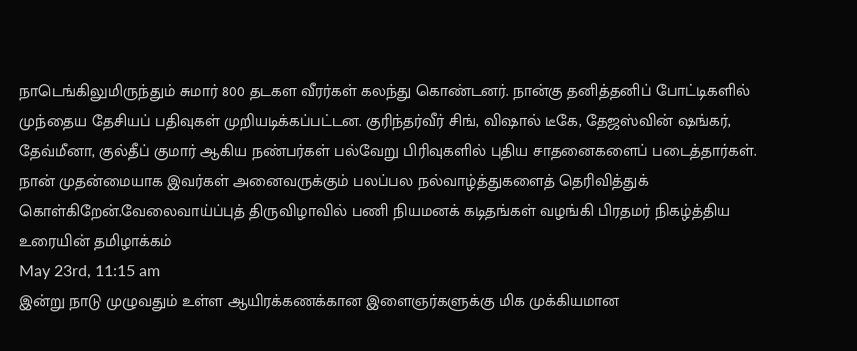நாடெங்கிலுமிருந்தும் சுமார் 800 தடகள வீரர்கள் கலந்து கொண்டனர். நான்கு தனித்தனிப் போட்டிகளில் முந்தைய தேசியப் பதிவுகள் முறியடிக்கப்பட்டன. குரிந்தர்வீர் சிங், விஷால் டீகே, தேஜஸ்வின் ஷங்கர், தேவ்மீனா, குல்தீப் குமார் ஆகிய நண்பர்கள் பல்வேறு பிரிவுகளில் புதிய சாதனைகளைப் படைத்தார்கள். நான் முதன்மையாக இவர்கள் அனைவருக்கும் பலப்பல நல்வாழ்த்துகளைத் தெரிவித்துக் கொள்கிறேன்.வேலைவாய்ப்புத் திருவிழாவில் பணி நியமனக் கடிதங்கள் வழங்கி பிரதமர் நிகழ்த்திய உரையின் தமிழாக்கம்
May 23rd, 11:15 am
இன்று நாடு முழுவதும் உள்ள ஆயிரக்கணக்கான இளைஞர்களுக்கு மிக முக்கியமான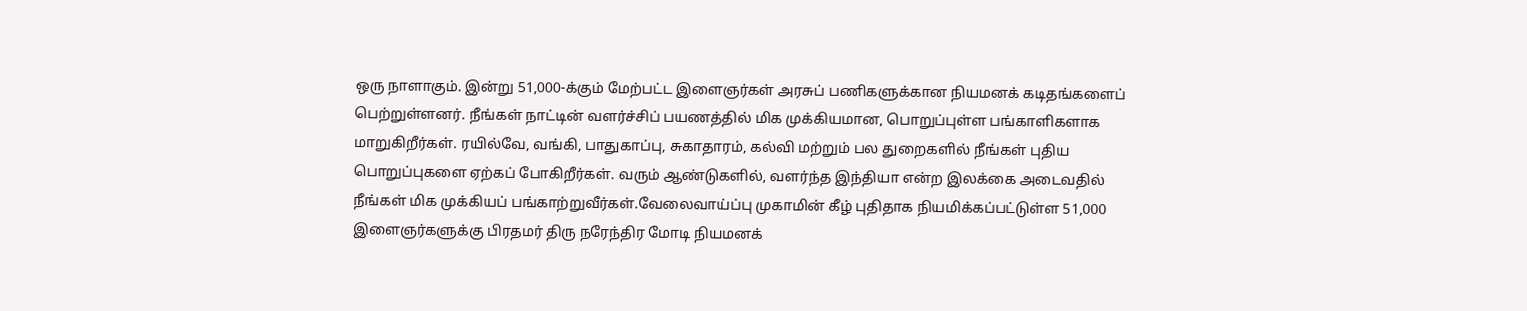ஒரு நாளாகும். இன்று 51,000-க்கும் மேற்பட்ட இளைஞர்கள் அரசுப் பணிகளுக்கான நியமனக் கடிதங்களைப் பெற்றுள்ளனர். நீங்கள் நாட்டின் வளர்ச்சிப் பயணத்தில் மிக முக்கியமான, பொறுப்புள்ள பங்காளிகளாக மாறுகிறீர்கள். ரயில்வே, வங்கி, பாதுகாப்பு, சுகாதாரம், கல்வி மற்றும் பல துறைகளில் நீங்கள் புதிய பொறுப்புகளை ஏற்கப் போகிறீர்கள். வரும் ஆண்டுகளில், வளர்ந்த இந்தியா என்ற இலக்கை அடைவதில் நீங்கள் மிக முக்கியப் பங்காற்றுவீர்கள்.வேலைவாய்ப்பு முகாமின் கீழ் புதிதாக நியமிக்கப்பட்டுள்ள 51,000 இளைஞர்களுக்கு பிரதமர் திரு நரேந்திர மோடி நியமனக்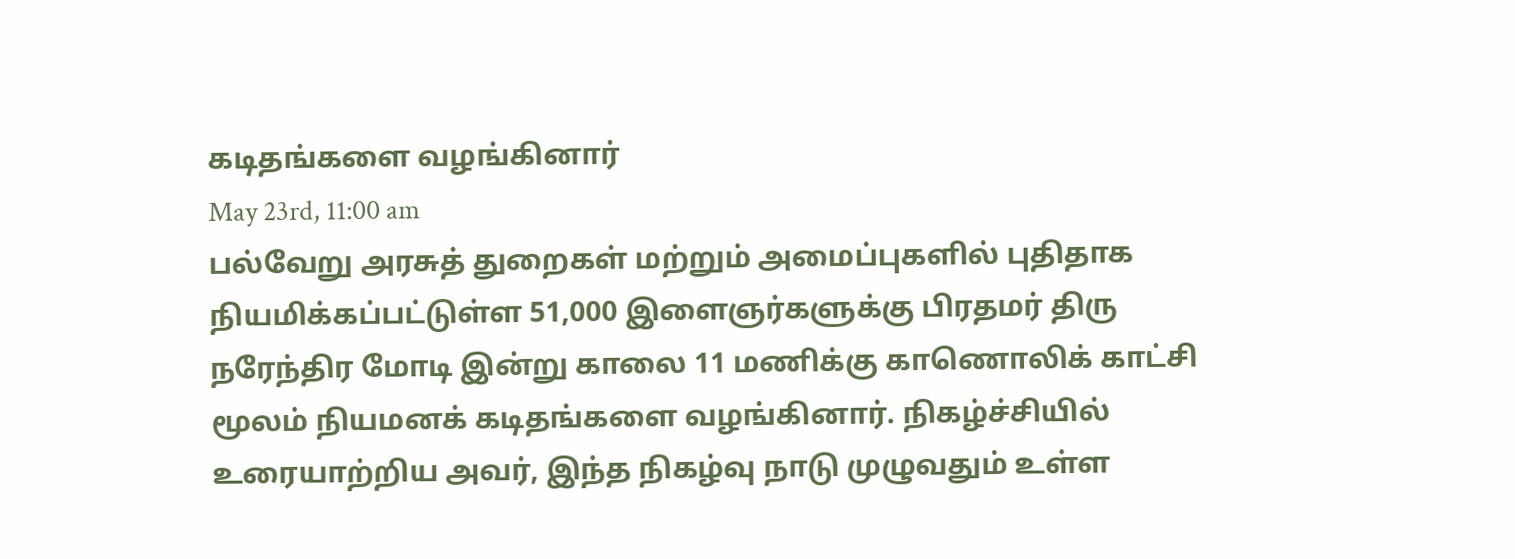கடிதங்களை வழங்கினார்
May 23rd, 11:00 am
பல்வேறு அரசுத் துறைகள் மற்றும் அமைப்புகளில் புதிதாக நியமிக்கப்பட்டுள்ள 51,000 இளைஞர்களுக்கு பிரதமர் திரு நரேந்திர மோடி இன்று காலை 11 மணிக்கு காணொலிக் காட்சி மூலம் நியமனக் கடிதங்களை வழங்கினார். நிகழ்ச்சியில் உரையாற்றிய அவர், இந்த நிகழ்வு நாடு முழுவதும் உள்ள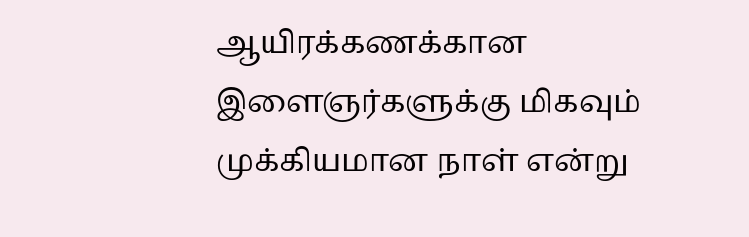ஆயிரக்கணக்கான இளைஞர்களுக்கு மிகவும் முக்கியமான நாள் என்று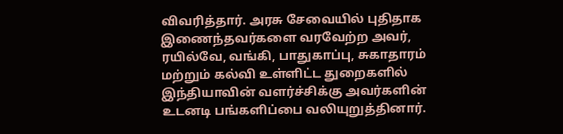விவரித்தார். அரசு சேவையில் புதிதாக இணைந்தவர்களை வரவேற்ற அவர், ரயில்வே, வங்கி, பாதுகாப்பு, சுகாதாரம் மற்றும் கல்வி உள்ளிட்ட துறைகளில் இந்தியாவின் வளர்ச்சிக்கு அவர்களின் உடனடி பங்களிப்பை வலியுறுத்தினார்.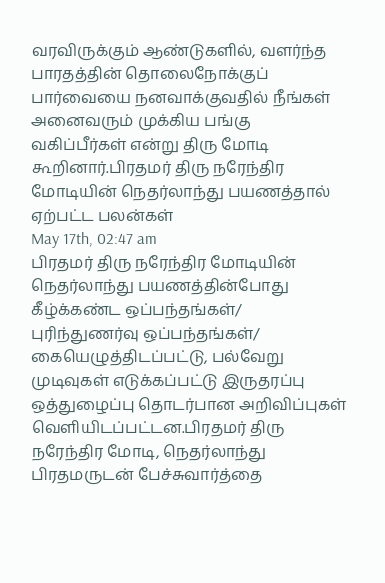வரவிருக்கும் ஆண்டுகளில், வளர்ந்த பாரதத்தின் தொலைநோக்குப் பார்வையை நனவாக்குவதில் நீங்கள் அனைவரும் முக்கிய பங்கு வகிப்பீர்கள் என்று திரு மோடி கூறினார்.பிரதமர் திரு நரேந்திர மோடியின் நெதர்லாந்து பயணத்தால் ஏற்பட்ட பலன்கள்
May 17th, 02:47 am
பிரதமர் திரு நரேந்திர மோடியின் நெதர்லாந்து பயணத்தின்போது கீழ்க்கண்ட ஒப்பந்தங்கள்/ புரிந்துணர்வு ஒப்பந்தங்கள்/ கையெழுத்திடப்பட்டு, பல்வேறு முடிவுகள் எடுக்கப்பட்டு இருதரப்பு ஒத்துழைப்பு தொடர்பான அறிவிப்புகள் வெளியிடப்பட்டன.பிரதமர் திரு நரேந்திர மோடி, நெதர்லாந்து பிரதமருடன் பேச்சுவார்த்தை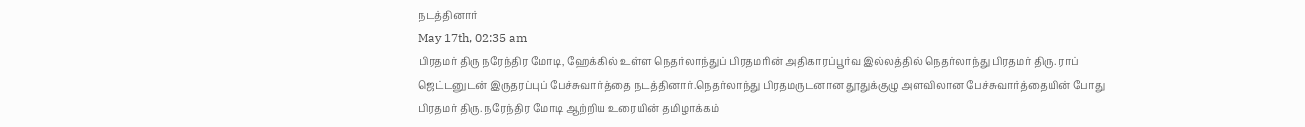நடத்தினார்
May 17th, 02:35 am
பிரதமர் திரு நரேந்திர மோடி, ஹேக்கில் உள்ள நெதர்லாந்துப் பிரதமரின் அதிகாரப்பூர்வ இல்லத்தில் நெதர்லாந்து பிரதமர் திரு. ராப் ஜெட்டனுடன் இருதரப்புப் பேச்சுவார்த்தை நடத்தினார்.நெதர்லாந்து பிரதமருடனான தூதுக்குழு அளவிலான பேச்சுவார்த்தையின் போது பிரதமர் திரு. நரேந்திர மோடி ஆற்றிய உரையின் தமிழாக்கம்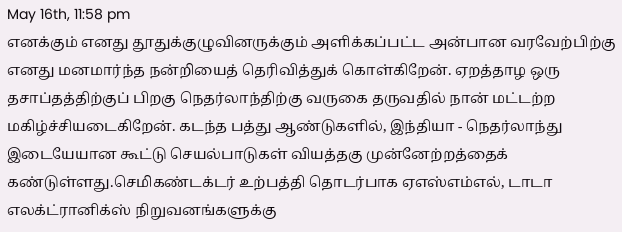May 16th, 11:58 pm
எனக்கும் எனது தூதுக்குழுவினருக்கும் அளிக்கப்பட்ட அன்பான வரவேற்பிற்கு எனது மனமார்ந்த நன்றியைத் தெரிவித்துக் கொள்கிறேன். ஏறத்தாழ ஒரு தசாப்தத்திற்குப் பிறகு நெதர்லாந்திற்கு வருகை தருவதில் நான் மட்டற்ற மகிழ்ச்சியடைகிறேன். கடந்த பத்து ஆண்டுகளில், இந்தியா - நெதர்லாந்து இடையேயான கூட்டு செயல்பாடுகள் வியத்தகு முன்னேற்றத்தைக் கண்டுள்ளது.செமிகண்டக்டர் உற்பத்தி தொடர்பாக ஏஎஸ்எம்எல், டாடா எலக்ட்ரானிக்ஸ் நிறுவனங்களுக்கு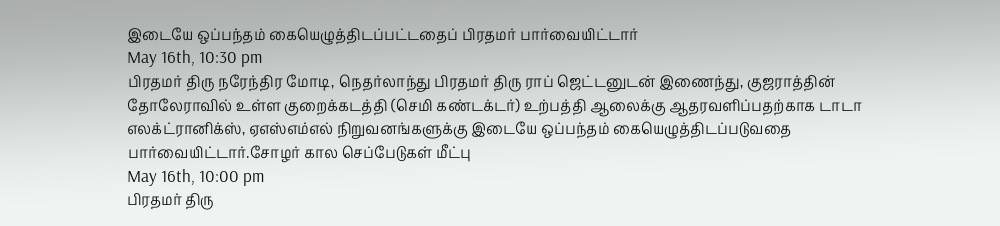இடையே ஒப்பந்தம் கையெழுத்திடப்பட்டதைப் பிரதமர் பார்வையிட்டார்
May 16th, 10:30 pm
பிரதமர் திரு நரேந்திர மோடி, நெதர்லாந்து பிரதமர் திரு ராப் ஜெட்டனுடன் இணைந்து, குஜராத்தின் தோலேராவில் உள்ள குறைக்கடத்தி (செமி கண்டக்டர்) உற்பத்தி ஆலைக்கு ஆதரவளிப்பதற்காக டாடா எலக்ட்ரானிக்ஸ், ஏஎஸ்எம்எல் நிறுவனங்களுக்கு இடையே ஒப்பந்தம் கையெழுத்திடப்படுவதை பார்வையிட்டார்.சோழர் கால செப்பேடுகள் மீட்பு
May 16th, 10:00 pm
பிரதமர் திரு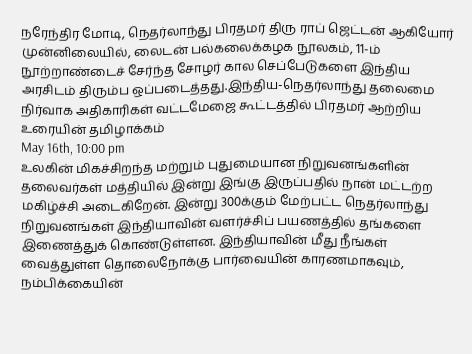நரேந்திர மோடி, நெதர்லாந்து பிரதமர் திரு ராப் ஜெட்டன் ஆகியோர் முன்னிலையில், லைடன் பல்கலைக்கழக நூலகம், 11-ம் நூற்றாண்டைச் சேர்ந்த சோழர் கால செப்பேடுகளை இந்திய அரசிடம் திரும்ப ஒப்படைத்தது.இந்திய-நெதர்லாந்து தலைமை நிர்வாக அதிகாரிகள் வட்டமேஜை கூட்டத்தில் பிரதமர் ஆற்றிய உரையின் தமிழாக்கம்
May 16th, 10:00 pm
உலகின் மிகச்சிறந்த மற்றும் புதுமையான நிறுவனங்களின் தலைவர்கள் மத்தியில் இன்று இங்கு இருப்பதில் நான் மட்டற்ற மகிழ்ச்சி அடைகிறேன். இன்று 300க்கும் மேற்பட்ட நெதர்லாந்து நிறுவனங்கள் இந்தியாவின் வளர்ச்சிப் பயணத்தில் தங்களை இணைத்துக் கொண்டுள்ளன. இந்தியாவின் மீது நீங்கள் வைத்துள்ள தொலைநோக்கு பார்வையின் காரணமாகவும், நம்பிக்கையின்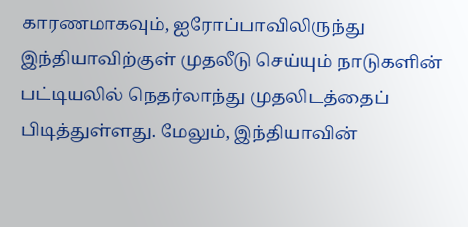காரணமாகவும், ஐரோப்பாவிலிருந்து இந்தியாவிற்குள் முதலீடு செய்யும் நாடுகளின் பட்டியலில் நெதர்லாந்து முதலிடத்தைப் பிடித்துள்ளது. மேலும், இந்தியாவின்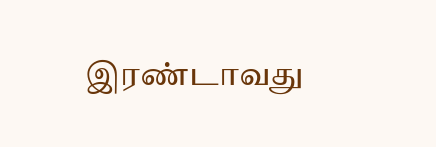இரண்டாவது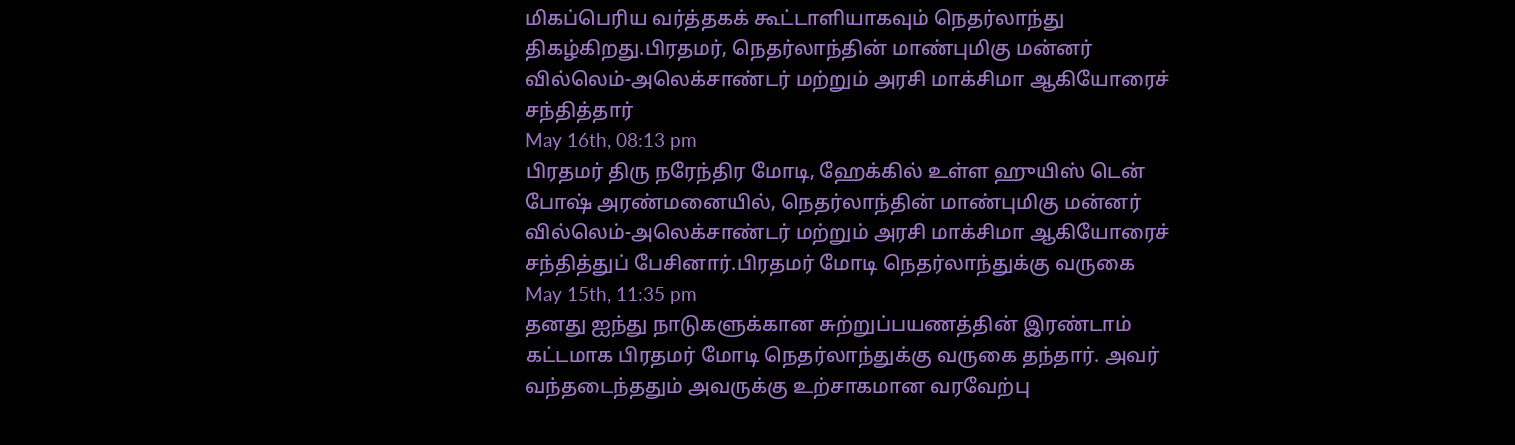மிகப்பெரிய வர்த்தகக் கூட்டாளியாகவும் நெதர்லாந்து திகழ்கிறது.பிரதமர், நெதர்லாந்தின் மாண்புமிகு மன்னர் வில்லெம்-அலெக்சாண்டர் மற்றும் அரசி மாக்சிமா ஆகியோரைச் சந்தித்தார்
May 16th, 08:13 pm
பிரதமர் திரு நரேந்திர மோடி, ஹேக்கில் உள்ள ஹுயிஸ் டென் போஷ் அரண்மனையில், நெதர்லாந்தின் மாண்புமிகு மன்னர் வில்லெம்-அலெக்சாண்டர் மற்றும் அரசி மாக்சிமா ஆகியோரைச் சந்தித்துப் பேசினார்.பிரதமர் மோடி நெதர்லாந்துக்கு வருகை
May 15th, 11:35 pm
தனது ஐந்து நாடுகளுக்கான சுற்றுப்பயணத்தின் இரண்டாம் கட்டமாக பிரதமர் மோடி நெதர்லாந்துக்கு வருகை தந்தார். அவர் வந்தடைந்ததும் அவருக்கு உற்சாகமான வரவேற்பு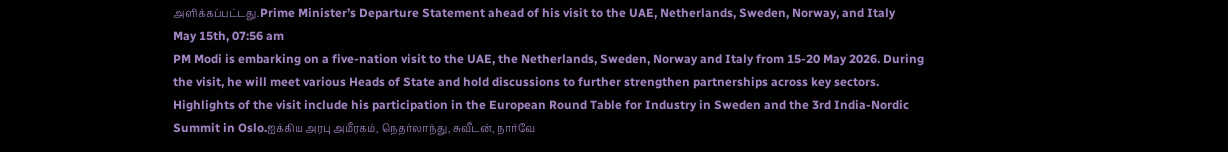அளிக்கப்பட்டது.Prime Minister’s Departure Statement ahead of his visit to the UAE, Netherlands, Sweden, Norway, and Italy
May 15th, 07:56 am
PM Modi is embarking on a five-nation visit to the UAE, the Netherlands, Sweden, Norway and Italy from 15-20 May 2026. During the visit, he will meet various Heads of State and hold discussions to further strengthen partnerships across key sectors. Highlights of the visit include his participation in the European Round Table for Industry in Sweden and the 3rd India-Nordic Summit in Oslo.ஐக்கிய அரபு அமீரகம், நெதர்லாந்து, சுவீடன், நார்வே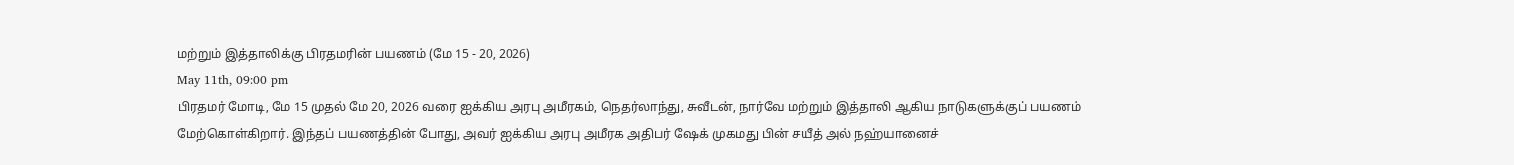மற்றும் இத்தாலிக்கு பிரதமரின் பயணம் (மே 15 - 20, 2026)
May 11th, 09:00 pm
பிரதமர் மோடி, மே 15 முதல் மே 20, 2026 வரை ஐக்கிய அரபு அமீரகம், நெதர்லாந்து, சுவீடன், நார்வே மற்றும் இத்தாலி ஆகிய நாடுகளுக்குப் பயணம் மேற்கொள்கிறார். இந்தப் பயணத்தின் போது, அவர் ஐக்கிய அரபு அமீரக அதிபர் ஷேக் முகமது பின் சயீத் அல் நஹ்யானைச்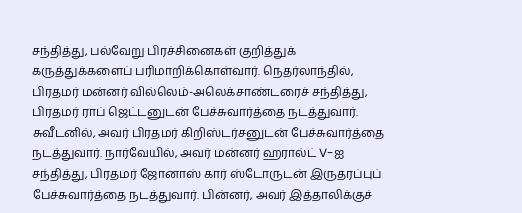சந்தித்து, பல்வேறு பிரச்சினைகள் குறித்துக் கருத்துக்களைப் பரிமாறிக்கொள்வார். நெதர்லாந்தில், பிரதமர் மன்னர் வில்லெம்-அலெக்சாண்டரைச் சந்தித்து, பிரதமர் ராப் ஜெட்டனுடன் பேச்சுவார்த்தை நடத்துவார். சுவீடனில், அவர் பிரதமர் கிறிஸ்டர்சனுடன் பேச்சுவார்த்தை நடத்துவார். நார்வேயில், அவர் மன்னர் ஹரால்ட் V-ஐ சந்தித்து, பிரதமர் ஜோனாஸ் கார் ஸ்டோருடன் இருதரப்புப் பேச்சுவார்த்தை நடத்துவார். பின்னர், அவர் இத்தாலிக்குச்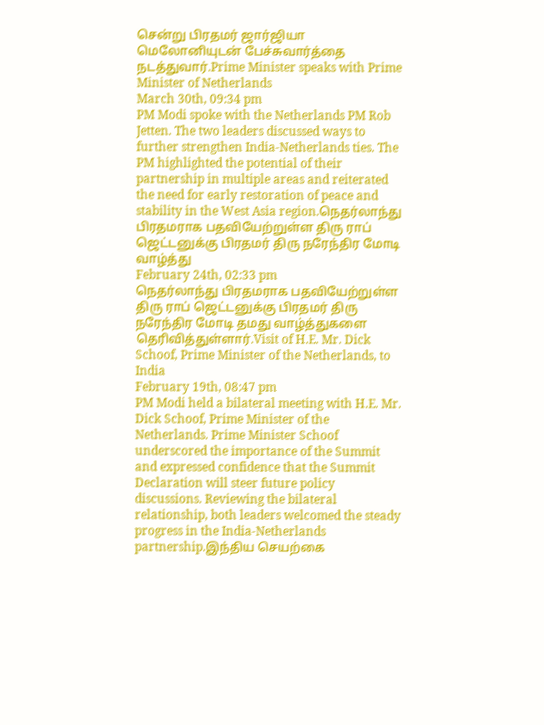சென்று பிரதமர் ஜார்ஜியா மெலோனியுடன் பேச்சுவார்த்தை நடத்துவார்.Prime Minister speaks with Prime Minister of Netherlands
March 30th, 09:34 pm
PM Modi spoke with the Netherlands PM Rob Jetten. The two leaders discussed ways to further strengthen India-Netherlands ties. The PM highlighted the potential of their partnership in multiple areas and reiterated the need for early restoration of peace and stability in the West Asia region.நெதர்லாந்து பிரதமராக பதவியேற்றுள்ள திரு ராப் ஜெட்டனுக்கு பிரதமர் திரு நரேந்திர மோடி வாழ்த்து
February 24th, 02:33 pm
நெதர்லாந்து பிரதமராக பதவியேற்றுள்ள திரு ராப் ஜெட்டனுக்கு பிரதமர் திரு நரேந்திர மோடி தமது வாழ்த்துகளை தெரிவித்துள்ளார்.Visit of H.E. Mr. Dick Schoof, Prime Minister of the Netherlands, to India
February 19th, 08:47 pm
PM Modi held a bilateral meeting with H.E. Mr. Dick Schoof, Prime Minister of the Netherlands. Prime Minister Schoof underscored the importance of the Summit and expressed confidence that the Summit Declaration will steer future policy discussions. Reviewing the bilateral relationship, both leaders welcomed the steady progress in the India-Netherlands partnership.இந்திய செயற்கை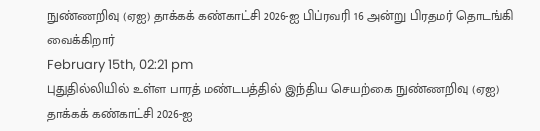நுண்ணறிவு (ஏஐ) தாக்கக் கண்காட்சி 2026-ஐ பிப்ரவரி 16 அன்று பிரதமர் தொடங்கி வைக்கிறார்
February 15th, 02:21 pm
புதுதில்லியில் உள்ள பாரத் மண்டபத்தில் இந்திய செயற்கை நுண்ணறிவு (ஏஐ) தாக்கக் கண்காட்சி 2026-ஐ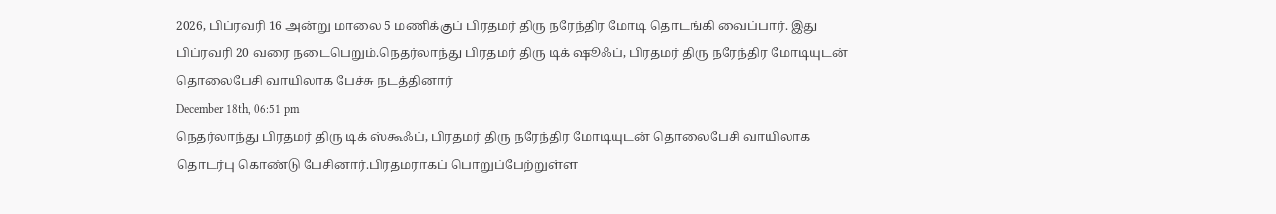2026, பிப்ரவரி 16 அன்று மாலை 5 மணிக்குப் பிரதமர் திரு நரேந்திர மோடி தொடங்கி வைப்பார். இது பிப்ரவரி 20 வரை நடைபெறும்.நெதர்லாந்து பிரதமர் திரு டிக் ஷூஃப், பிரதமர் திரு நரேந்திர மோடியுடன் தொலைபேசி வாயிலாக பேச்சு நடத்தினார்
December 18th, 06:51 pm
நெதர்லாந்து பிரதமர் திரு டிக் ஸ்கூஃப், பிரதமர் திரு நரேந்திர மோடியுடன் தொலைபேசி வாயிலாக தொடர்பு கொண்டு பேசினார்.பிரதமராகப் பொறுப்பேற்றுள்ள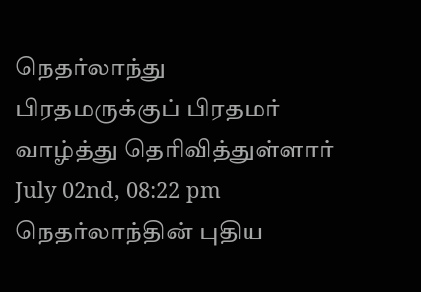நெதர்லாந்து பிரதமருக்குப் பிரதமர் வாழ்த்து தெரிவித்துள்ளார்
July 02nd, 08:22 pm
நெதர்லாந்தின் புதிய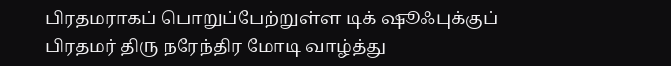பிரதமராகப் பொறுப்பேற்றுள்ள டிக் ஷூஃபுக்குப் பிரதமர் திரு நரேந்திர மோடி வாழ்த்து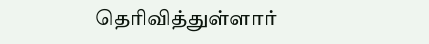தெரிவித்துள்ளார்